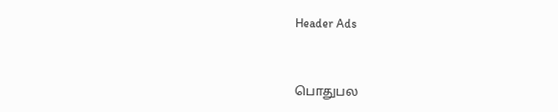Header Ads



பொதுபல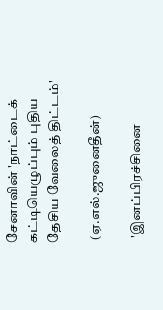சேனாவின் 'நாட்டைக் கட்டியெழுப்பும் புதிய தேசிய வேலைத் திட்டம்'

 (ஏ.எல்.ஜுனைதீன்)

  'இனப்பிரச்சினை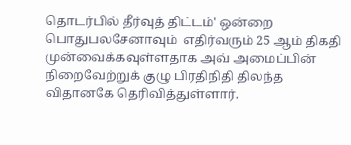தொடர்பில் தீர்வுத் திட்டம்' ஒன்றை பொதுபலசேனாவும்  எதிர்வரும் 25 ஆம் திகதி முன்வைக்கவுள்ளதாக அவ் அமைப்பின் நிறைவேற்றுக் குழு பிரதிநிதி திலந்த விதானகே தெரிவித்துள்ளார்.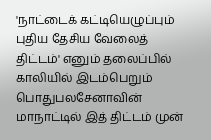'நாட்டைக் கட்டியெழுப்பும் புதிய தேசிய வேலைத் திட்டம்' எனும் தலைப்பில் காலியில் இடம்பெறும் பொதுபலசேனாவின் மாநாட்டில் இத் திட்டம் முன்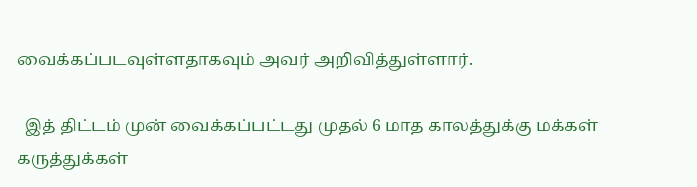வைக்கப்படவுள்ளதாகவும் அவர் அறிவித்துள்ளார்.

  இத் திட்டம் முன் வைக்கப்பட்டது முதல் 6 மாத காலத்துக்கு மக்கள் கருத்துக்கள்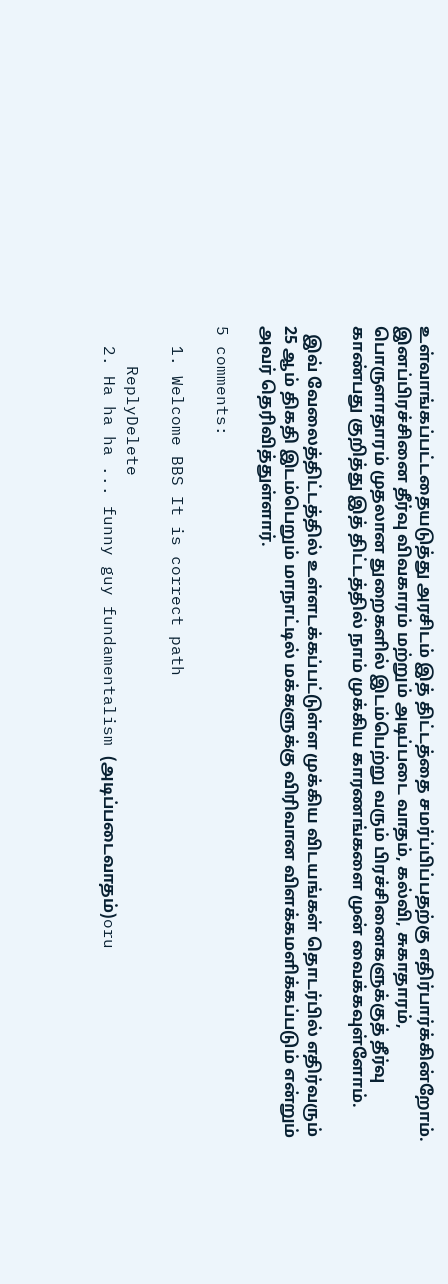உள்வாங்கப்பட்டதையடுத்து அரசிடம் இத் திட்டத்தை சமர்ப்பிப்பதற்கு எதிர்பார்க்கின்றோம். இனப்பிரச்சினை தீர்வு விவகாரம் மற்றும் அடிப்படை வாதம், கல்வி, சுகாதாரம், பொருளாதாரம் முதலான துறைகளில் இடம்பெற்று வரும் பிரச்சினைகளுக்குத் தீர்வு காண்பது குறித்து இத் திட்டத்தில் நாம் முக்கிய காரணங்களை முன் வைக்கவுள்ளோம்.

  இவ் வேலைத்திட்டத்தில் உள்ளடக்கப்பட்டுள்ள முக்கிய விடயங்கள் தொடர்பில் எதிர்வரும் 25 ஆம் திகதி இடம்பெறும் மாநாட்டில் மக்களுக்கு விரிவான விளக்கமளிக்கப்படும் என்றும் அவர் தெரிவித்துள்ளார்.

5 comments:

  1. Welcome BBS It is correct path

    ReplyDelete
  2. Ha ha ha ... funny guy fundamentalism (அடிப்படைவாதம்)oru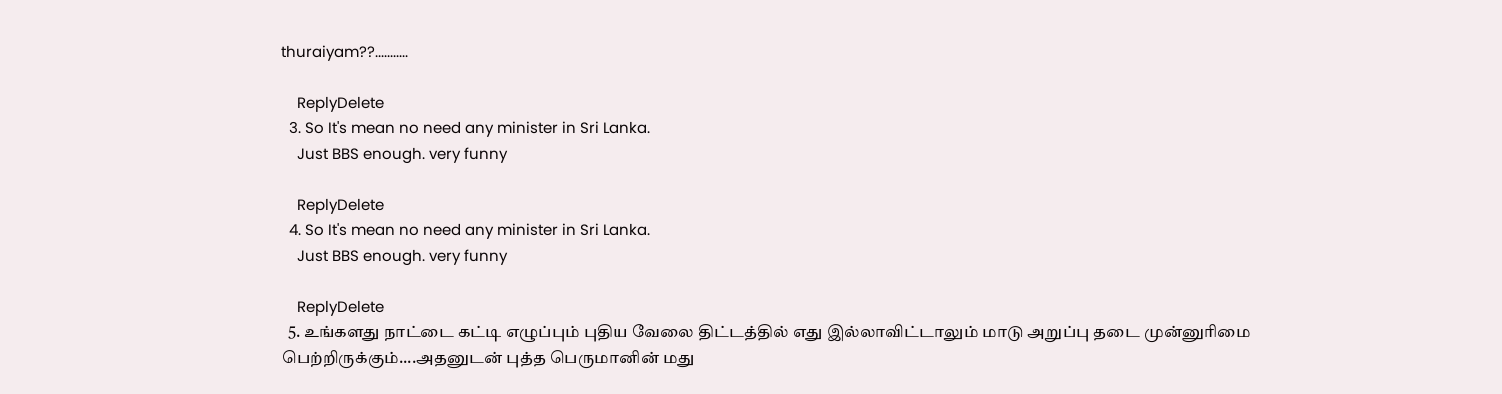thuraiyam??...........

    ReplyDelete
  3. So It's mean no need any minister in Sri Lanka.
    Just BBS enough. very funny

    ReplyDelete
  4. So It's mean no need any minister in Sri Lanka.
    Just BBS enough. very funny

    ReplyDelete
  5. உங்களது நாட்டை கட்டி எழுப்பும் புதிய வேலை திட்டத்தில் எது இல்லாவிட்டாலும் மாடு அறுப்பு தடை முன்னுரிமை பெற்றிருக்கும்....அதனுடன் புத்த பெருமானின் மது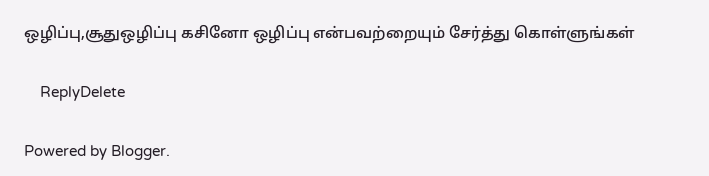ஒழிப்பு,சூதுஒழிப்பு கசினோ ஒழிப்பு என்பவற்றையும் சேர்த்து கொள்ளுங்கள்

    ReplyDelete

Powered by Blogger.